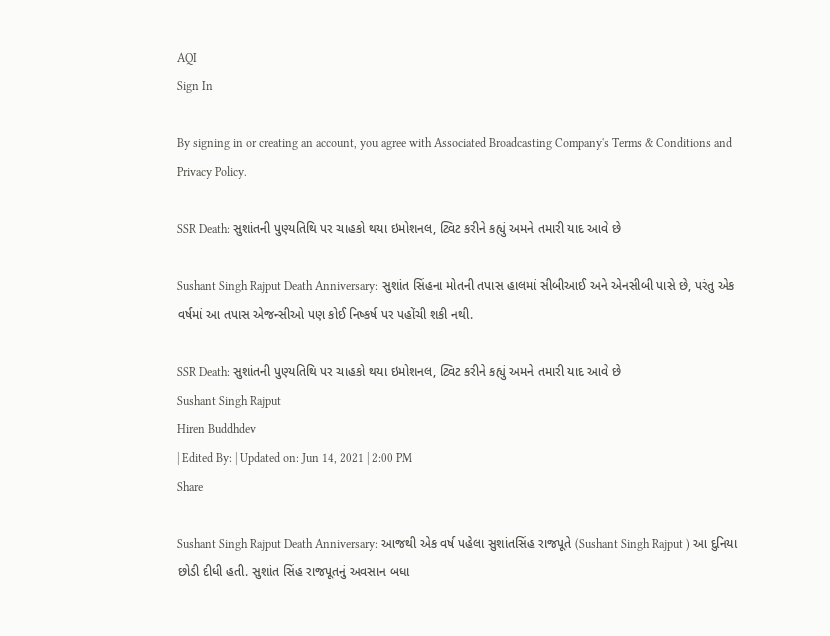AQI
Sign In

By signing in or creating an account, you agree with Associated Broadcasting Company's Terms & Conditions and Privacy Policy.

SSR Death: સુશાંતની પુણ્યતિથિ પર ચાહકો થયા ઇમોશનલ, ટ્વિટ કરીને કહ્યું અમને તમારી યાદ આવે છે

Sushant Singh Rajput Death Anniversary: સુશાંત સિંહના મોતની તપાસ હાલમાં સીબીઆઈ અને એનસીબી પાસે છે, પરંતુ એક વર્ષમાં આ તપાસ એજન્સીઓ પણ કોઈ નિષ્કર્ષ પર પહોંચી શકી નથી.

SSR Death: સુશાંતની પુણ્યતિથિ પર ચાહકો થયા ઇમોશનલ, ટ્વિટ કરીને કહ્યું અમને તમારી યાદ આવે છે
Sushant Singh Rajput
Hiren Buddhdev
| Edited By: | Updated on: Jun 14, 2021 | 2:00 PM
Share

Sushant Singh Rajput Death Anniversary: આજથી એક વર્ષ પહેલા સુશાંતસિંહ રાજપૂતે (Sushant Singh Rajput ) આ દુનિયા છોડી દીધી હતી. સુશાંત સિંહ રાજપૂતનું અવસાન બધા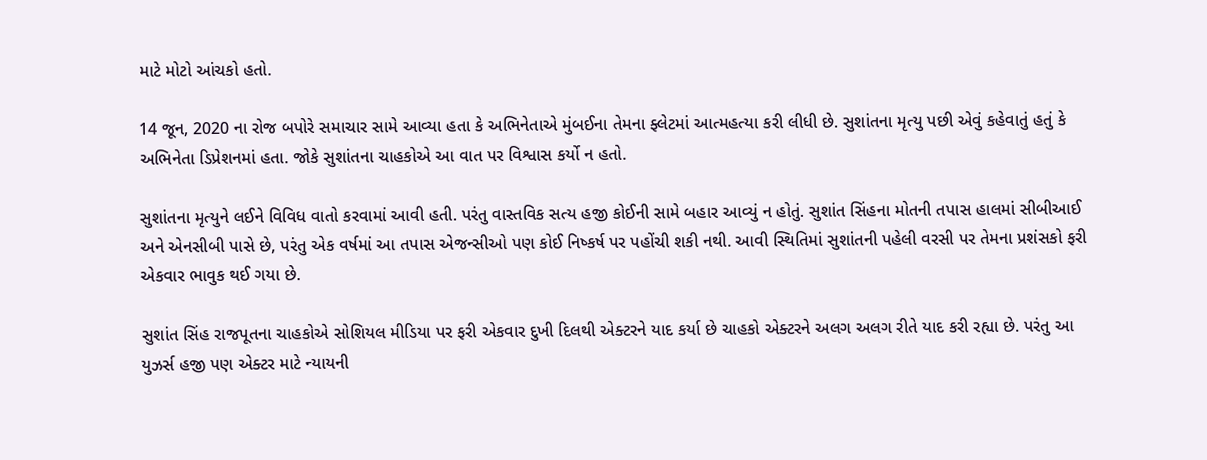માટે મોટો આંચકો હતો.

14 જૂન, 2020 ના રોજ બપોરે સમાચાર સામે આવ્યા હતા કે અભિનેતાએ મુંબઈના તેમના ફ્લેટમાં આત્મહત્યા કરી લીધી છે. સુશાંતના મૃત્યુ પછી એવું કહેવાતું હતું કે અભિનેતા ડિપ્રેશનમાં હતા. જોકે સુશાંતના ચાહકોએ આ વાત પર વિશ્વાસ કર્યો ન હતો.

સુશાંતના મૃત્યુને લઈને વિવિધ વાતો કરવામાં આવી હતી. પરંતુ વાસ્તવિક સત્ય હજી કોઈની સામે બહાર આવ્યું ન હોતું. સુશાંત સિંહના મોતની તપાસ હાલમાં સીબીઆઈ અને એનસીબી પાસે છે, પરંતુ એક વર્ષમાં આ તપાસ એજન્સીઓ પણ કોઈ નિષ્કર્ષ પર પહોંચી શકી નથી. આવી સ્થિતિમાં સુશાંતની પહેલી વરસી પર તેમના પ્રશંસકો ફરી એકવાર ભાવુક થઈ ગયા છે.

સુશાંત સિંહ રાજપૂતના ચાહકોએ સોશિયલ મીડિયા પર ફરી એકવાર દુખી દિલથી એક્ટરને યાદ કર્યા છે ચાહકો એક્ટરને અલગ અલગ રીતે યાદ કરી રહ્યા છે. પરંતુ આ યુઝર્સ હજી પણ એક્ટર માટે ન્યાયની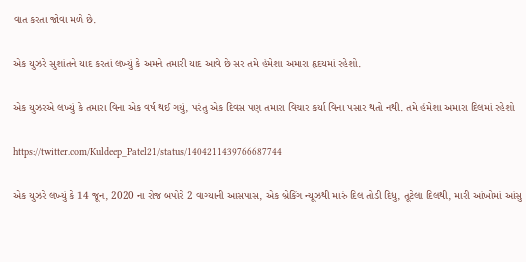વાત કરતા જોવા મળે છે.

એક યુઝરે સુશાંતને યાદ કરતાં લખ્યું કે અમને તમારી યાદ આવે છે સર તમે હંમેશા અમારા હૃદયમાં રહેશો.

એક યુઝરએ લખ્યું કે તમારા વિના એક વર્ષ થઈ ગયું, પરંતુ એક દિવસ પણ તમારા વિચાર કર્યા વિના પસાર થતો નથી. તમે હંમેશા અમારા દિલમાં રહેશો

https://twitter.com/Kuldeep_Patel21/status/1404211439766687744

એક યુઝરે લખ્યું કે 14 જૂન, 2020 ના રોજ બપોરે 2 વાગ્યાની આસપાસ, એક બ્રેકિંગ ન્યૂઝથી મારું દિલ તોડી દિધુ, તૂટેલા દિલથી, મારી આંખોમાં આંસુ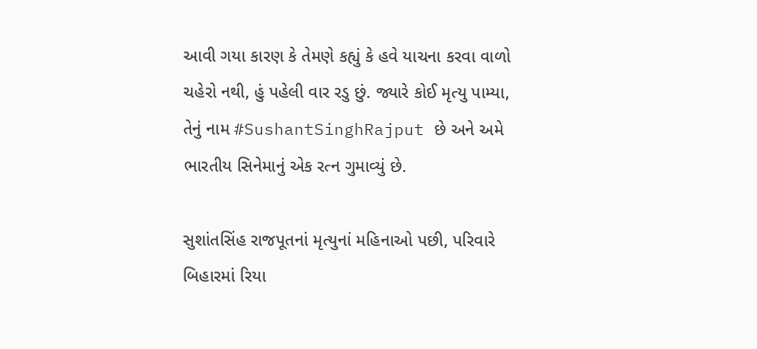આવી ગયા કારણ કે તેમણે કહ્યું કે હવે યાચના કરવા વાળો ચહેરો નથી, હું પહેલી વાર રડુ છું. જ્યારે કોઈ મૃત્યુ પામ્યા, તેનું નામ #SushantSinghRajput છે અને અમે ભારતીય સિનેમાનું એક રત્ન ગુમાવ્યું છે.

સુશાંતસિંહ રાજપૂતનાં મૃત્યુનાં મહિનાઓ પછી, પરિવારે બિહારમાં રિયા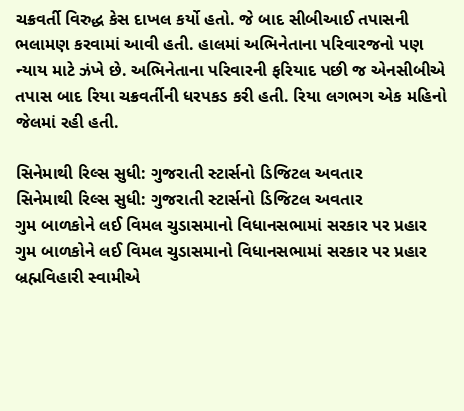ચક્રવર્તી વિરુદ્ધ કેસ દાખલ કર્યો હતો. જે બાદ સીબીઆઈ તપાસની ભલામણ કરવામાં આવી હતી. હાલમાં અભિનેતાના પરિવારજનો પણ ન્યાય માટે ઝંખે છે. અભિનેતાના પરિવારની ફરિયાદ પછી જ એનસીબીએ તપાસ બાદ રિયા ચક્રવર્તીની ધરપકડ કરી હતી. રિયા લગભગ એક મહિનો જેલમાં રહી હતી.

સિનેમાથી રિલ્સ સુધી: ગુજરાતી સ્ટાર્સનો ડિજિટલ અવતાર
સિનેમાથી રિલ્સ સુધી: ગુજરાતી સ્ટાર્સનો ડિજિટલ અવતાર
ગુમ બાળકોને લઈ વિમલ ચુડાસમાનો વિધાનસભામાં સરકાર પર પ્રહાર
ગુમ બાળકોને લઈ વિમલ ચુડાસમાનો વિધાનસભામાં સરકાર પર પ્રહાર
બ્રહ્મવિહારી સ્વામીએ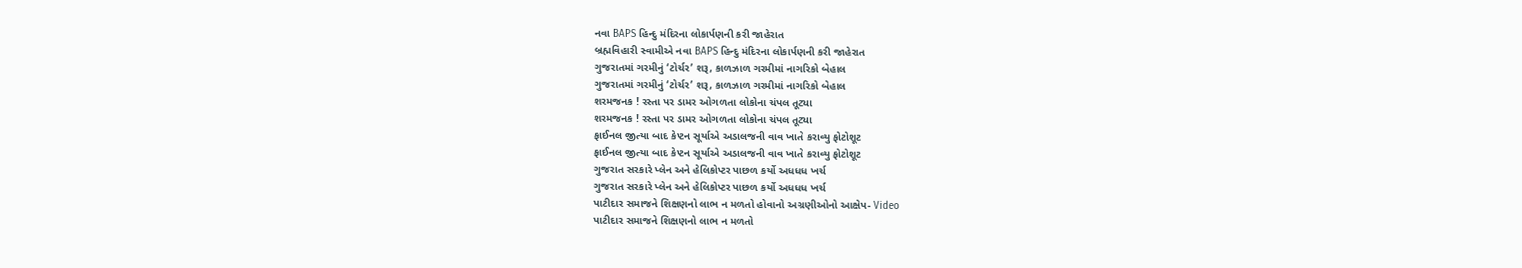નવા BAPS હિન્દુ મંદિરના લોકાર્પણની કરી જાહેરાત
બ્રહ્મવિહારી સ્વામીએ નવા BAPS હિન્દુ મંદિરના લોકાર્પણની કરી જાહેરાત
ગુજરાતમાં ગરમીનું ‘ટોર્ચર’ શરૂ, કાળઝાળ ગરમીમાં નાગરિકો બેહાલ
ગુજરાતમાં ગરમીનું ‘ટોર્ચર’ શરૂ, કાળઝાળ ગરમીમાં નાગરિકો બેહાલ
શરમજનક ! રસ્તા પર ડામર ઓગળતા લોકોના ચંપલ તૂટ્યા
શરમજનક ! રસ્તા પર ડામર ઓગળતા લોકોના ચંપલ તૂટ્યા
ફાઈનલ જીત્યા બાદ કેપ્ટન સૂર્યાએ અડાલજની વાવ ખાતે કરાવ્યુ ફોટોશૂટ
ફાઈનલ જીત્યા બાદ કેપ્ટન સૂર્યાએ અડાલજની વાવ ખાતે કરાવ્યુ ફોટોશૂટ
ગુજરાત સરકારે પ્લેન અને હેલિકોપ્ટર પાછળ કર્યો અધધધ ખર્ચ
ગુજરાત સરકારે પ્લેન અને હેલિકોપ્ટર પાછળ કર્યો અધધધ ખર્ચ
પાટીદાર સમાજને શિક્ષણનો લાભ ન મળતો હોવાનો અગ્રણીઓનો આક્ષેપ- Video
પાટીદાર સમાજને શિક્ષણનો લાભ ન મળતો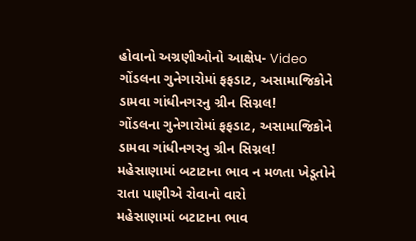હોવાનો અગ્રણીઓનો આક્ષેપ- Video
ગોંડલના ગુનેગારોમાં ફફડાટ, અસામાજિકોને ડામવા ગાંધીનગરનુ ગ્રીન સિગ્નલ!
ગોંડલના ગુનેગારોમાં ફફડાટ, અસામાજિકોને ડામવા ગાંધીનગરનુ ગ્રીન સિગ્નલ!
મહેસાણામાં બટાટાના ભાવ ન મળતા ખેડૂતોને રાતા પાણીએ રોવાનો વારો
મહેસાણામાં બટાટાના ભાવ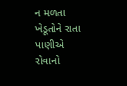ન મળતા ખેડૂતોને રાતા પાણીએ રોવાનો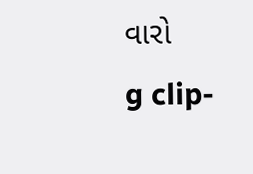વારો
g clip-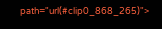path="url(#clip0_868_265)">